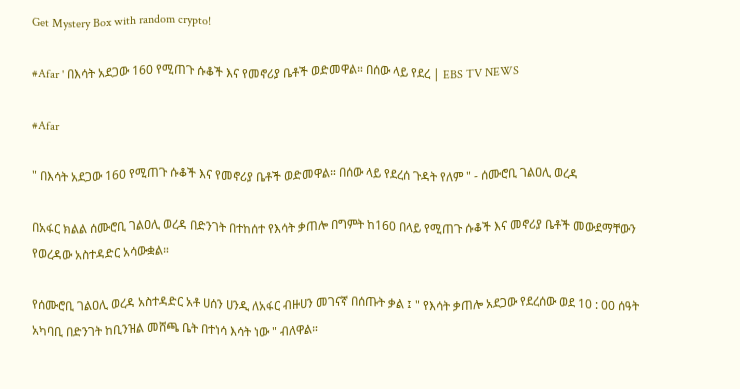Get Mystery Box with random crypto!

#Afar ' በእሳት አደጋው 160 የሚጠጉ ሱቆች እና የመኖሪያ ቤቶች ወድመዋል። በሰው ላይ የደረ | EBS TV NEWS

#Afar

" በእሳት አደጋው 160 የሚጠጉ ሱቆች እና የመኖሪያ ቤቶች ወድመዋል። በሰው ላይ የደረሰ ጉዳት የለም " - ሰሙሮቢ ገልዐሊ ወረዳ

በአፋር ክልል ሰሙሮቢ ገልዐሊ ወረዳ በድንገት በተከሰተ የእሳት ቃጠሎ በግምት ከ160 በላይ የሚጠጉ ሱቆች እና መኖሪያ ቤቶች መውደማቸውን የወረዳው አስተዳድር አሳውቋል።

የሰሙሮቢ ገልዐሊ ወረዳ አስተዳድር አቶ ሀሰን ሀንዲ ለአፋር ብዙሀን መገናኛ በሰጡት ቃል ፤ " የእሳት ቃጠሎ አደጋው የደረሰው ወደ 10 : 00 ሰዓት አካባቢ በድንገት ከቢንዝል መሸጫ ቤት በተነሳ እሳት ነው " ብለዋል።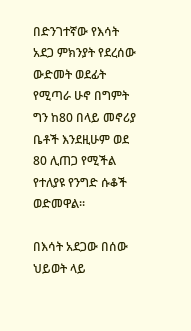በድንገተኛው የእሳት አደጋ ምክንያት የደረሰው ውድመት ወደፊት የሚጣራ ሁኖ በግምት ግን ከ80 በላይ መኖሪያ ቤቶች እንደዚሁም ወደ 80 ሊጠጋ የሚችል የተለያዩ የንግድ ሱቆች ወድመዋል።

በእሳት አደጋው በሰው ህይወት ላይ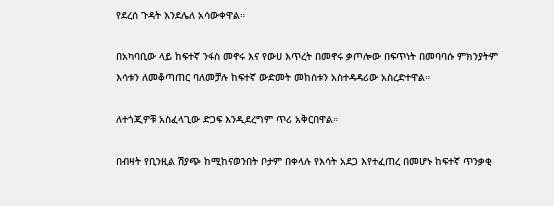የደረሰ ጉዳት እንደሌለ አሳውቀዋል።

በአካባቢው ላይ ከፍተኛ ንፋስ መኖሩ እና የውሀ እጥረት በመኖሩ ቃጦሎው በፍጥነት በመባባሱ ምክንያትም እሳቱን ለመቆጣጠር ባለመቻሉ ከፍተኛ ውድመት መከሰቱን አስተዳዳሪው አስረድተዋል።

ለተጎጂዎቹ አስፈላጊው ድጋፍ እንዲደረግም ጥሪ አቅርበዋል።

በብዛት የቢንዚል ሽያጭ ከሚከናወንበት ቦታም በቀላሉ የእሳት አደጋ እየተፈጠረ በመሆኑ ከፍተኛ ጥንቃቂ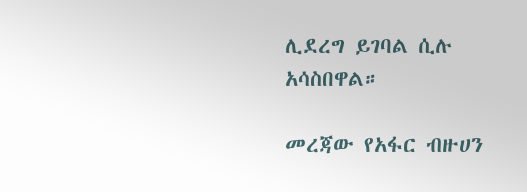ሊደረግ ይገባል ሲሉ አሳስበዋል።

መረጃው የአፋር ብዙሀን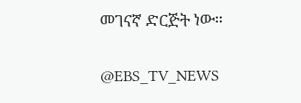መገናኛ ድርጅት ነው።

@EBS_TV_NEWS